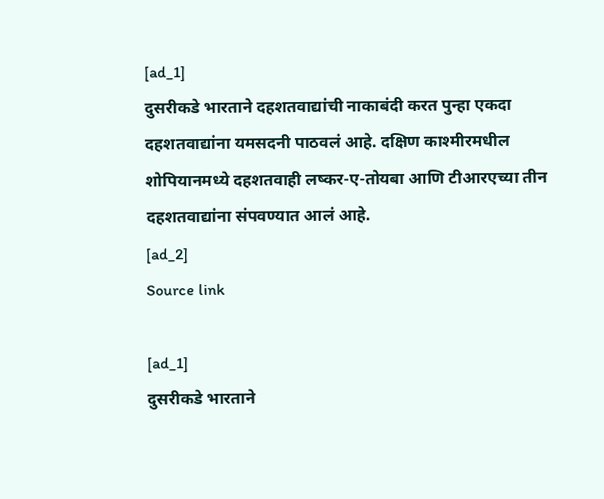[ad_1]
दुसरीकडे भारताने दहशतवाद्यांची नाकाबंदी करत पुन्हा एकदा दहशतवाद्यांना यमसदनी पाठवलं आहे. दक्षिण काश्मीरमधील शोपियानमध्ये दहशतवाही लष्कर-ए-तोयबा आणि टीआरएच्या तीन दहशतवाद्यांना संपवण्यात आलं आहे.
[ad_2]
Source link

[ad_1]
दुसरीकडे भारताने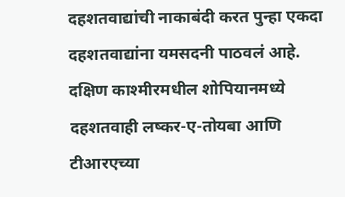दहशतवाद्यांची नाकाबंदी करत पुन्हा एकदा दहशतवाद्यांना यमसदनी पाठवलं आहे. दक्षिण काश्मीरमधील शोपियानमध्ये दहशतवाही लष्कर-ए-तोयबा आणि टीआरएच्या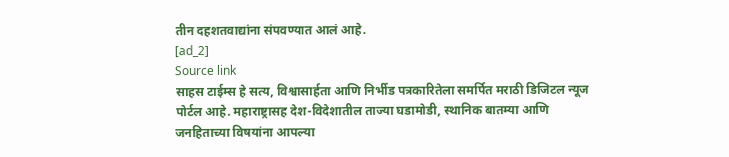तीन दहशतवाद्यांना संपवण्यात आलं आहे.
[ad_2]
Source link
साहस टाईम्स हे सत्य, विश्वासार्हता आणि निर्भीड पत्रकारितेला समर्पित मराठी डिजिटल न्यूज पोर्टल आहे. महाराष्ट्रासह देश-विदेशातील ताज्या घडामोडी, स्थानिक बातम्या आणि जनहिताच्या विषयांना आपल्या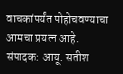वाचकांपर्यंत पोहोचवण्याचा आमचा प्रयत्न आहे.
संपादक: आयू. सतीश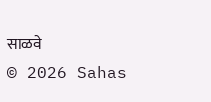साळवे
© 2026 Sahas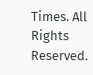Times. All Rights Reserved.